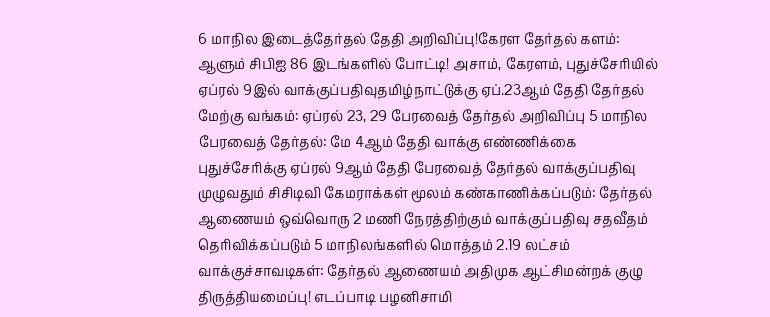6 மாநில இடைத்தேர்தல் தேதி அறிவிப்பு!கேரள தேர்தல் களம்: ஆளும் சிபிஐ 86 இடங்களில் போட்டி! அசாம், கேரளம், புதுச்சேரியில் ஏப்ரல் 9இல் வாக்குப்பதிவுதமிழ்நாட்டுக்கு ஏப்.23ஆம் தேதி தேர்தல் மேற்கு வங்கம்: ஏப்ரல் 23, 29 பேரவைத் தேர்தல் அறிவிப்பு 5 மாநில பேரவைத் தேர்தல்: மே 4ஆம் தேதி வாக்கு எண்ணிக்கை புதுச்சேரிக்கு ஏப்ரல் 9ஆம் தேதி பேரவைத் தேர்தல் வாக்குப்பதிவு முழுவதும் சிசிடிவி கேமராக்கள் மூலம் கண்காணிக்கப்படும்: தேர்தல் ஆணையம் ஒவ்வொரு 2 மணி நேரத்திற்கும் வாக்குப்பதிவு சதவீதம் தெரிவிக்கப்படும் 5 மாநிலங்களில் மொத்தம் 2.19 லட்சம் வாக்குச்சாவடிகள்: தேர்தல் ஆணையம் அதிமுக ஆட்சிமன்றக் குழு திருத்தியமைப்பு! எடப்பாடி பழனிசாமி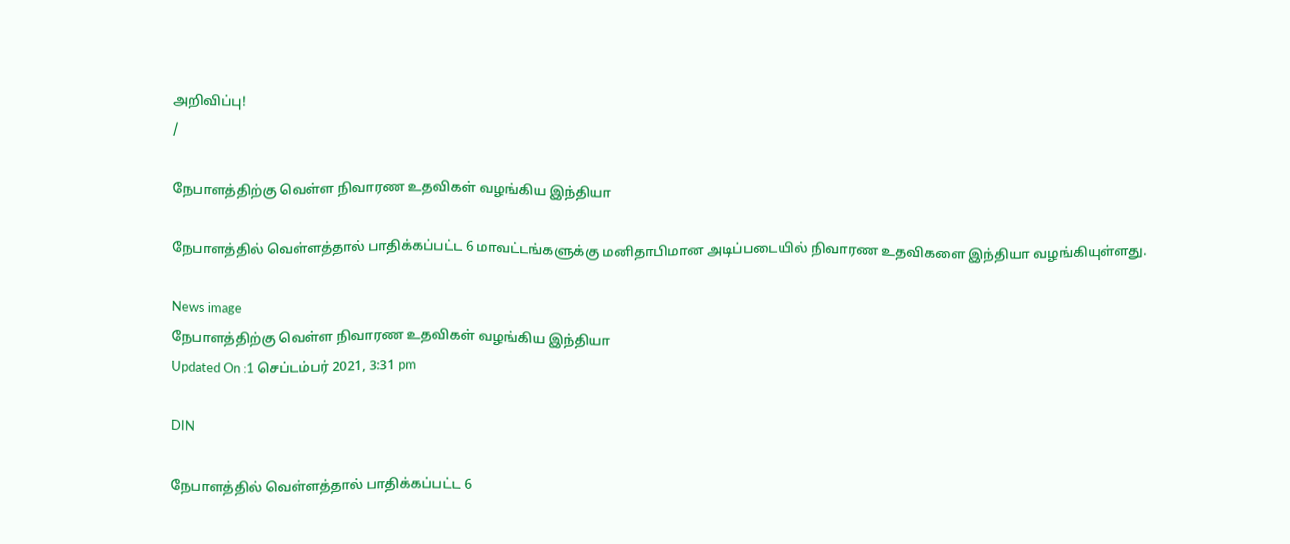அறிவிப்பு!
/

நேபாளத்திற்கு வெள்ள நிவாரண உதவிகள் வழங்கிய இந்தியா

நேபாளத்தில் வெள்ளத்தால் பாதிக்கப்பட்ட 6 மாவட்டங்களுக்கு மனிதாபிமான அடிப்படையில் நிவாரண உதவிகளை இந்தியா வழங்கியுள்ளது.

News image
நேபாளத்திற்கு வெள்ள நிவாரண உதவிகள் வழங்கிய இந்தியா
Updated On :1 செப்டம்பர் 2021, 3:31 pm

DIN

நேபாளத்தில் வெள்ளத்தால் பாதிக்கப்பட்ட 6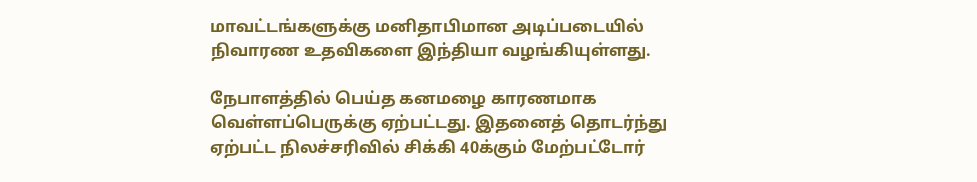மாவட்டங்களுக்கு மனிதாபிமான அடிப்படையில் நிவாரண உதவிகளை இந்தியா வழங்கியுள்ளது.

நேபாளத்தில் பெய்த கனமழை காரணமாக வெள்ளப்பெருக்கு ஏற்பட்டது. இதனைத் தொடர்ந்து ஏற்பட்ட நிலச்சரிவில் சிக்கி 40க்கும் மேற்பட்டோர்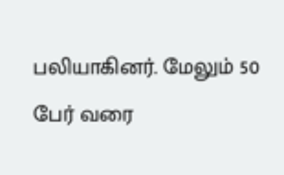பலியாகினர். மேலும் 50 பேர் வரை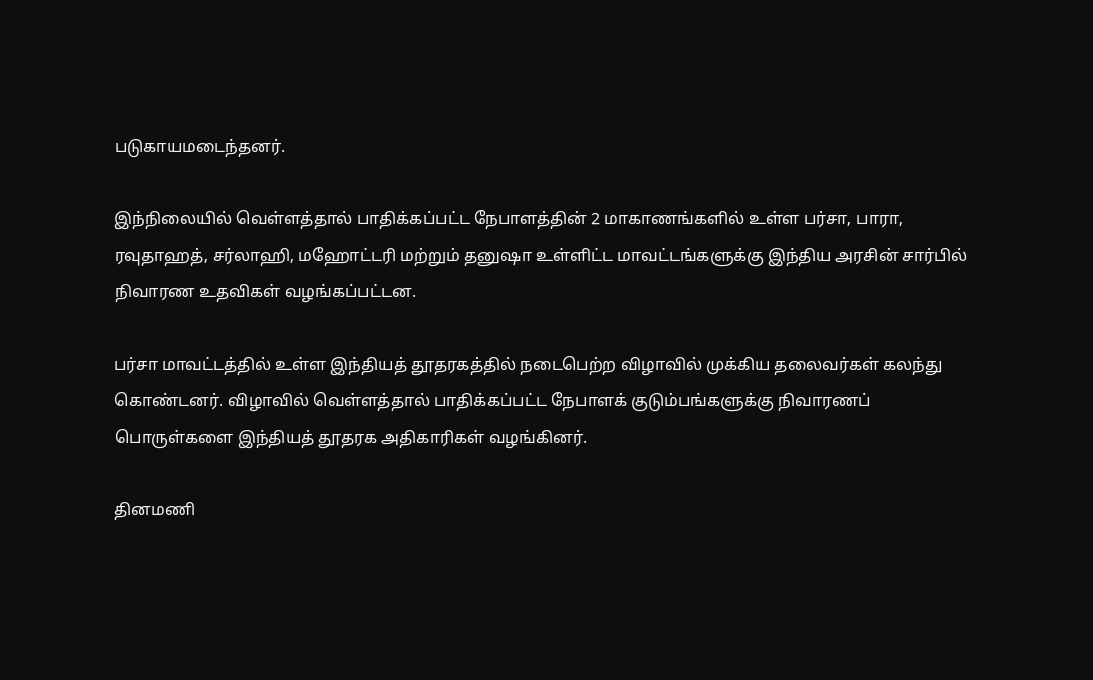படுகாயமடைந்தனர்.

இந்நிலையில் வெள்ளத்தால் பாதிக்கப்பட்ட நேபாளத்தின் 2 மாகாணங்களில் உள்ள பர்சா, பாரா, ரவுதாஹத், சர்லாஹி, மஹோட்டரி மற்றும் தனுஷா உள்ளிட்ட மாவட்டங்களுக்கு இந்திய அரசின் சார்பில் நிவாரண உதவிகள் வழங்கப்பட்டன.

பர்சா மாவட்டத்தில் உள்ள இந்தியத் தூதரகத்தில் நடைபெற்ற விழாவில் முக்கிய தலைவர்கள் கலந்து கொண்டனர். விழாவில் வெள்ளத்தால் பாதிக்கப்பட்ட நேபாளக் குடும்பங்களுக்கு நிவாரணப் பொருள்களை இந்தியத் தூதரக அதிகாரிகள் வழங்கினர்.

தினமணி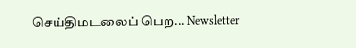செய்திமடலைப் பெற... Newsletter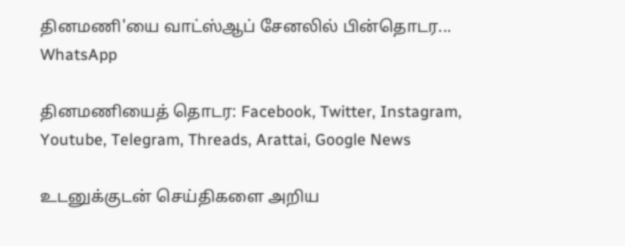தினமணி'யை வாட்ஸ்ஆப் சேனலில் பின்தொடர... WhatsApp

தினமணியைத் தொடர: Facebook, Twitter, Instagram, Youtube, Telegram, Threads, Arattai, Google News

உடனுக்குடன் செய்திகளை அறிய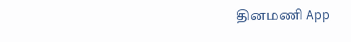தினமணி App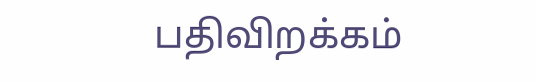பதிவிறக்கம்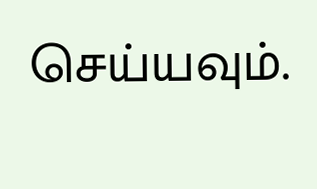செய்யவும்.